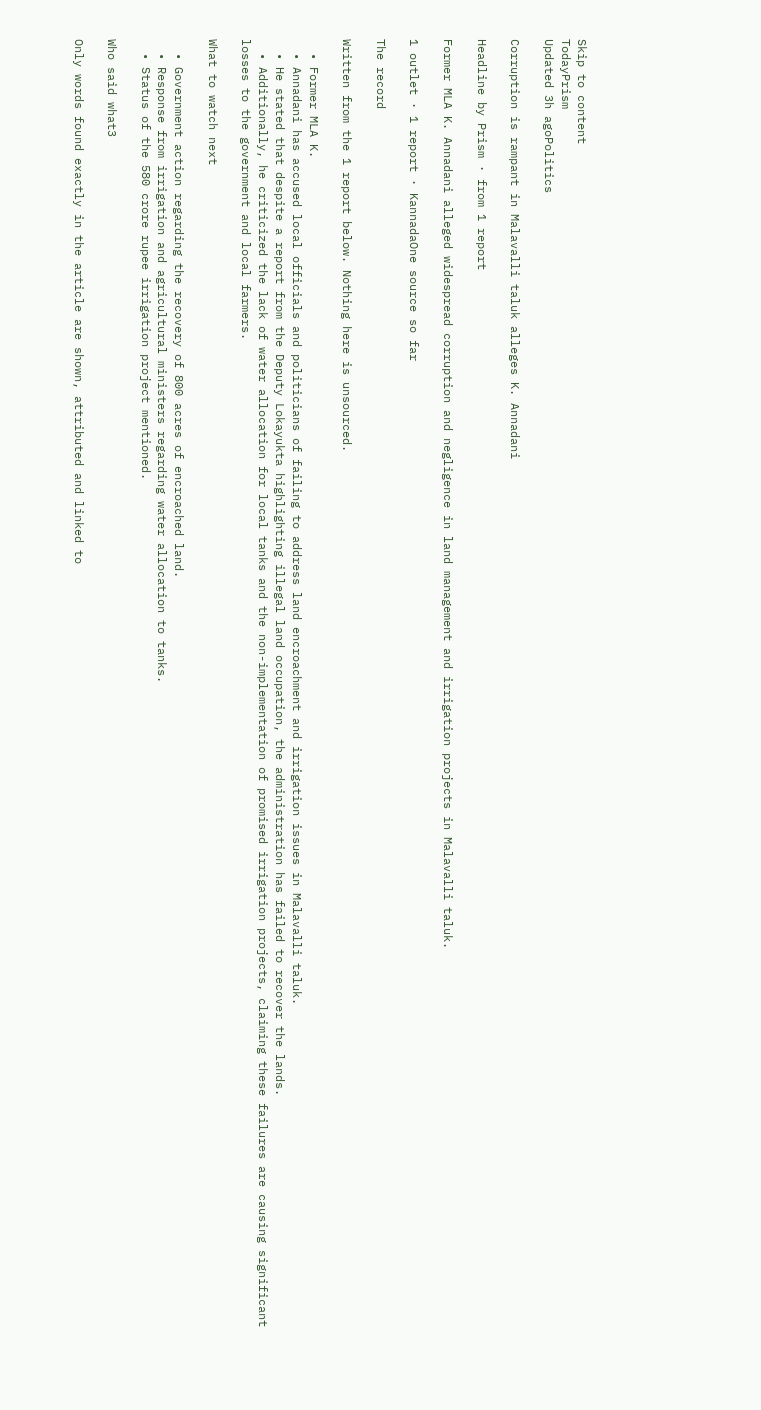Skip to content
TodayPrism
Updated 3h agoPolitics

Corruption is rampant in Malavalli taluk alleges K. Annadani

Headline by Prism · from 1 report

Former MLA K. Annadani alleged widespread corruption and negligence in land management and irrigation projects in Malavalli taluk.

1 outlet · 1 report · KannadaOne source so far

The record

Written from the 1 report below. Nothing here is unsourced.

  • Former MLA K.
  • Annadani has accused local officials and politicians of failing to address land encroachment and irrigation issues in Malavalli taluk.
  • He stated that despite a report from the Deputy Lokayukta highlighting illegal land occupation, the administration has failed to recover the lands.
  • Additionally, he criticized the lack of water allocation for local tanks and the non-implementation of promised irrigation projects, claiming these failures are causing significant losses to the government and local farmers.

What to watch next

  • Government action regarding the recovery of 800 acres of encroached land.
  • Response from irrigation and agricultural ministers regarding water allocation to tanks.
  • Status of the 580 crore rupee irrigation project mentioned.

Who said what3

Only words found exactly in the article are shown, attributed and linked to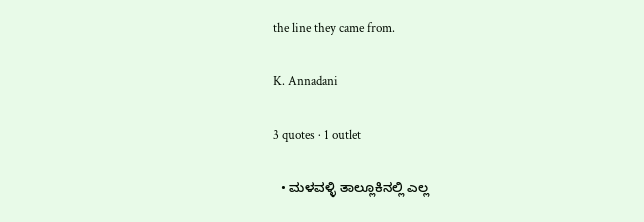the line they came from.

K. Annadani

3 quotes · 1 outlet

  • ಮಳವಳ್ಳಿ ತಾಲ್ಲೂಕಿನಲ್ಲಿ ಎಲ್ಲ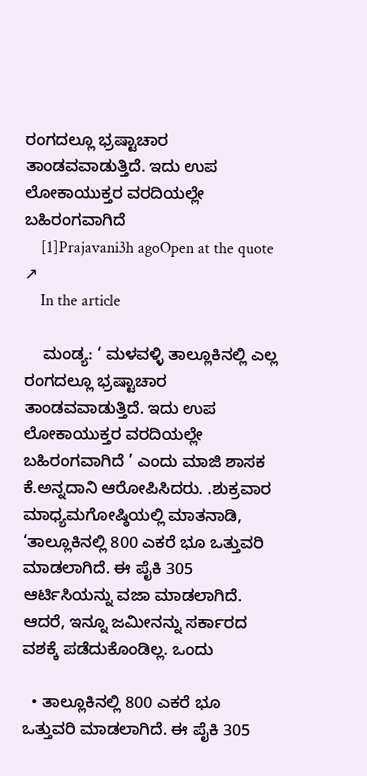ರಂಗದಲ್ಲೂ ಭ್ರಷ್ಟಾಚಾರ ತಾಂಡವವಾಡುತ್ತಿದೆ. ಇದು ಉಪ ಲೋಕಾಯುಕ್ತರ ವರದಿಯಲ್ಲೇ ಬಹಿರಂಗವಾಗಿದೆ
    [1]Prajavani3h agoOpen at the quote ↗
    In the article

    ಮಂಡ್ಯ: ‘ ಮಳವಳ್ಳಿ ತಾಲ್ಲೂಕಿನಲ್ಲಿ ಎಲ್ಲ ರಂಗದಲ್ಲೂ ಭ್ರಷ್ಟಾಚಾರ ತಾಂಡವವಾಡುತ್ತಿದೆ. ಇದು ಉಪ ಲೋಕಾಯುಕ್ತರ ವರದಿಯಲ್ಲೇ ಬಹಿರಂಗವಾಗಿದೆ ’ ಎಂದು ಮಾಜಿ ಶಾಸಕ ಕೆ.ಅನ್ನದಾನಿ ಆರೋಪಿಸಿದರು. .ಶುಕ್ರವಾರ ಮಾಧ್ಯಮಗೋಷ್ಠಿಯಲ್ಲಿ ಮಾತನಾಡಿ, ‘ತಾಲ್ಲೂಕಿನಲ್ಲಿ 800 ಎಕರೆ ಭೂ ಒತ್ತುವರಿ ಮಾಡಲಾಗಿದೆ. ಈ ಪೈಕಿ 305 ಆರ್ಟಿಸಿಯನ್ನು ವಜಾ ಮಾಡಲಾಗಿದೆ. ಆದರೆ, ಇನ್ನೂ ಜಮೀನನ್ನು ಸರ್ಕಾರದ ವಶಕ್ಕೆ ಪಡೆದುಕೊಂಡಿಲ್ಲ. ಒಂದು

  • ತಾಲ್ಲೂಕಿನಲ್ಲಿ 800 ಎಕರೆ ಭೂ ಒತ್ತುವರಿ ಮಾಡಲಾಗಿದೆ. ಈ ಪೈಕಿ 305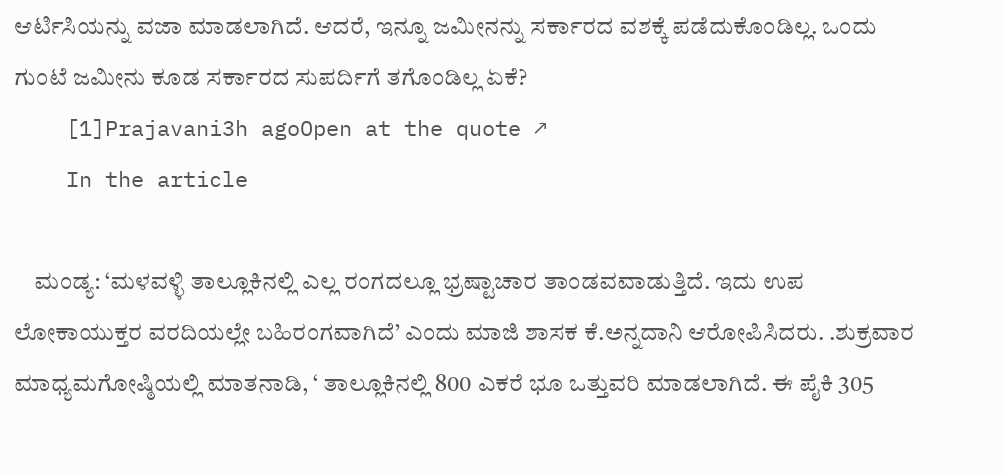ಆರ್ಟಿಸಿಯನ್ನು ವಜಾ ಮಾಡಲಾಗಿದೆ. ಆದರೆ, ಇನ್ನೂ ಜಮೀನನ್ನು ಸರ್ಕಾರದ ವಶಕ್ಕೆ ಪಡೆದುಕೊಂಡಿಲ್ಲ. ಒಂದು ಗುಂಟೆ ಜಮೀನು ಕೂಡ ಸರ್ಕಾರದ ಸುಪರ್ದಿಗೆ ತಗೊಂಡಿಲ್ಲ ಏಕೆ?
    [1]Prajavani3h agoOpen at the quote ↗
    In the article

    ಮಂಡ್ಯ: ‘ಮಳವಳ್ಳಿ ತಾಲ್ಲೂಕಿನಲ್ಲಿ ಎಲ್ಲ ರಂಗದಲ್ಲೂ ಭ್ರಷ್ಟಾಚಾರ ತಾಂಡವವಾಡುತ್ತಿದೆ. ಇದು ಉಪ ಲೋಕಾಯುಕ್ತರ ವರದಿಯಲ್ಲೇ ಬಹಿರಂಗವಾಗಿದೆ’ ಎಂದು ಮಾಜಿ ಶಾಸಕ ಕೆ.ಅನ್ನದಾನಿ ಆರೋಪಿಸಿದರು. .ಶುಕ್ರವಾರ ಮಾಧ್ಯಮಗೋಷ್ಠಿಯಲ್ಲಿ ಮಾತನಾಡಿ, ‘ ತಾಲ್ಲೂಕಿನಲ್ಲಿ 800 ಎಕರೆ ಭೂ ಒತ್ತುವರಿ ಮಾಡಲಾಗಿದೆ. ಈ ಪೈಕಿ 305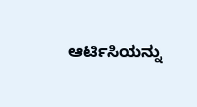ಆರ್ಟಿಸಿಯನ್ನು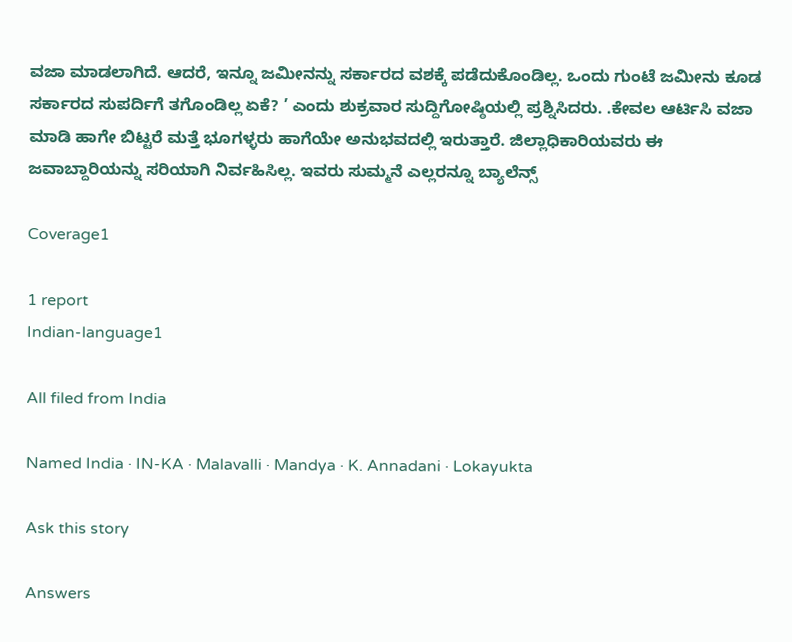ವಜಾ ಮಾಡಲಾಗಿದೆ. ಆದರೆ, ಇನ್ನೂ ಜಮೀನನ್ನು ಸರ್ಕಾರದ ವಶಕ್ಕೆ ಪಡೆದುಕೊಂಡಿಲ್ಲ. ಒಂದು ಗುಂಟೆ ಜಮೀನು ಕೂಡ ಸರ್ಕಾರದ ಸುಪರ್ದಿಗೆ ತಗೊಂಡಿಲ್ಲ ಏಕೆ? ’ ಎಂದು ಶುಕ್ರವಾರ ಸುದ್ದಿಗೋಷ್ಠಿಯಲ್ಲಿ ಪ್ರಶ್ನಿಸಿದರು. .ಕೇವಲ ಆರ್ಟಿಸಿ ವಜಾ ಮಾಡಿ ಹಾಗೇ ಬಿಟ್ಟರೆ ಮತ್ತೆ ಭೂಗಳ್ಳರು ಹಾಗೆಯೇ ಅನುಭವದಲ್ಲಿ ಇರುತ್ತಾರೆ. ಜಿಲ್ಲಾಧಿಕಾರಿಯವರು ಈ ಜವಾಬ್ದಾರಿಯನ್ನು ಸರಿಯಾಗಿ ನಿರ್ವಹಿಸಿಲ್ಲ. ಇವರು ಸುಮ್ಮನೆ ಎಲ್ಲರನ್ನೂ ಬ್ಯಾಲೆನ್ಸ್

Coverage1

1 report
Indian-language1

All filed from India

Named India · IN-KA · Malavalli · Mandya · K. Annadani · Lokayukta

Ask this story

Answers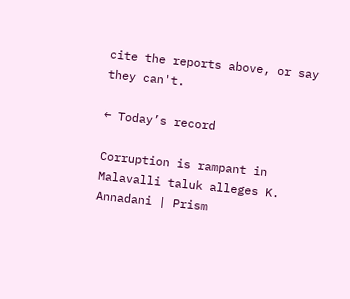cite the reports above, or say they can't.

← Today’s record

Corruption is rampant in Malavalli taluk alleges K. Annadani | Prism